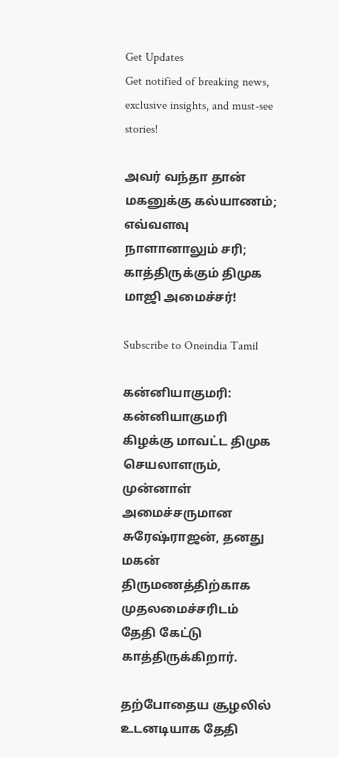Get Updates
Get notified of breaking news, exclusive insights, and must-see stories!

அவர் வந்தா தான் மகனுக்கு கல்யாணம்; எவ்வளவு நாளானாலும் சரி; காத்திருக்கும் திமுக மாஜி அமைச்சர்!

Subscribe to Oneindia Tamil

கன்னியாகுமரி: கன்னியாகுமரி கிழக்கு மாவட்ட திமுக செயலாளரும், முன்னாள் அமைச்சருமான சுரேஷ்ராஜன், தனது மகன் திருமணத்திற்காக முதலமைச்சரிடம் தேதி கேட்டு காத்திருக்கிறார்.

தற்போதைய சூழலில் உடனடியாக தேதி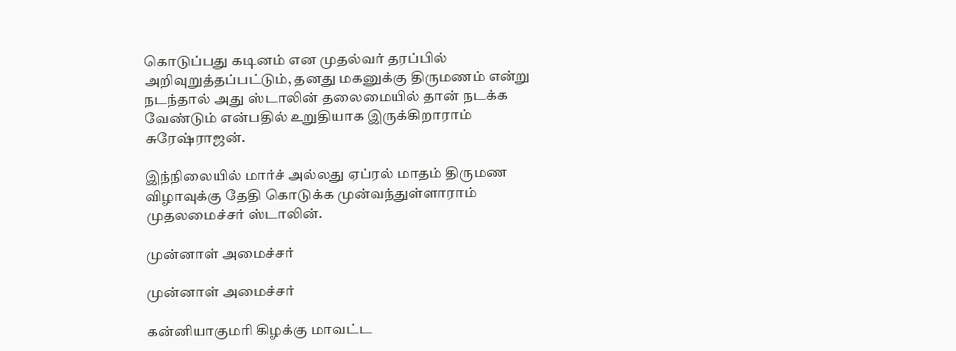கொடுப்பது கடினம் என முதல்வர் தரப்பில் அறிவுறுத்தப்பட்டும், தனது மகனுக்கு திருமணம் என்று நடந்தால் அது ஸ்டாலின் தலைமையில் தான் நடக்க வேண்டும் என்பதில் உறுதியாக இருக்கிறாராம் சுரேஷ்ராஜன்.

இந்நிலையில் மார்ச் அல்லது ஏப்ரல் மாதம் திருமண விழாவுக்கு தேதி கொடுக்க முன்வந்துள்ளாராம் முதலமைச்சர் ஸ்டாலின்.

முன்னாள் அமைச்சர்

முன்னாள் அமைச்சர்

கன்னியாகுமரி கிழக்கு மாவட்ட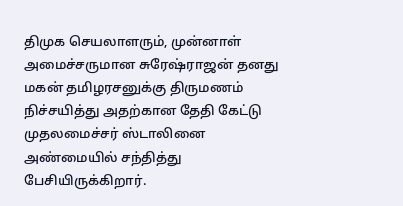திமுக செயலாளரும், முன்னாள் அமைச்சருமான சுரேஷ்ராஜன் தனது மகன் தமிழரசனுக்கு திருமணம் நிச்சயித்து அதற்கான தேதி கேட்டு முதலமைச்சர் ஸ்டாலினை அண்மையில் சந்தித்து பேசியிருக்கிறார்.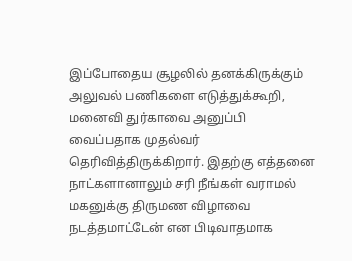இப்போதைய சூழலில் தனக்கிருக்கும் அலுவல் பணிகளை எடுத்துக்கூறி, மனைவி துர்காவை அனுப்பி வைப்பதாக முதல்வர் தெரிவித்திருக்கிறார். இதற்கு எத்தனை நாட்களானாலும் சரி நீங்கள் வராமல் மகனுக்கு திருமண விழாவை நடத்தமாட்டேன் என பிடிவாதமாக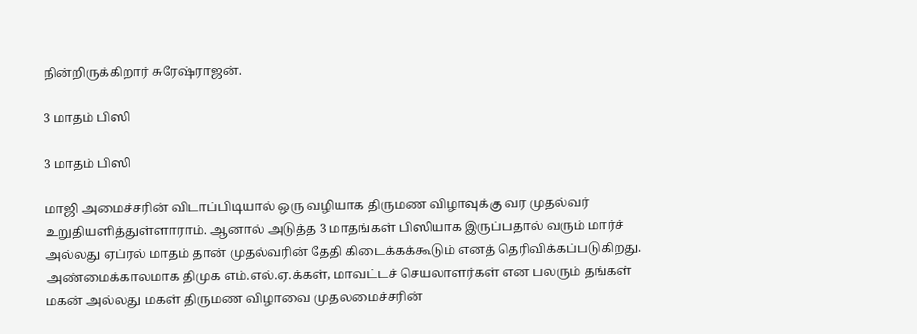நின்றிருக்கிறார் சுரேஷ்ராஜன்.

3 மாதம் பிஸி

3 மாதம் பிஸி

மாஜி அமைச்சரின் விடாப்பிடியால் ஒரு வழியாக திருமண விழாவுக்கு வர முதல்வர் உறுதியளித்துள்ளாராம். ஆனால் அடுத்த 3 மாதங்கள் பிஸியாக இருப்பதால் வரும் மார்ச் அல்லது ஏப்ரல் மாதம் தான் முதல்வரின் தேதி கிடைக்கக்கூடும் எனத் தெரிவிக்கப்படுகிறது. அண்மைக்காலமாக திமுக எம்.எல்.ஏ.க்கள், மாவட்டச் செயலாளர்கள் என பலரும் தங்கள் மகன் அல்லது மகள் திருமண விழாவை முதலமைச்சரின்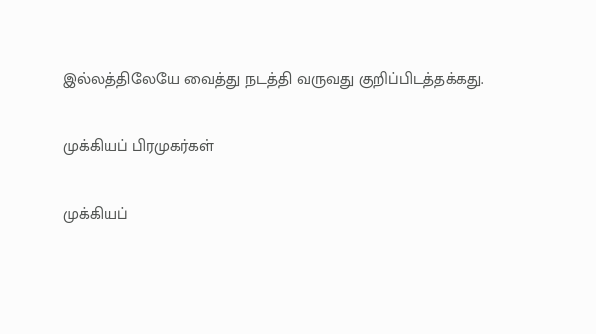இல்லத்திலேயே வைத்து நடத்தி வருவது குறிப்பிடத்தக்கது.

முக்கியப் பிரமுகர்கள்

முக்கியப்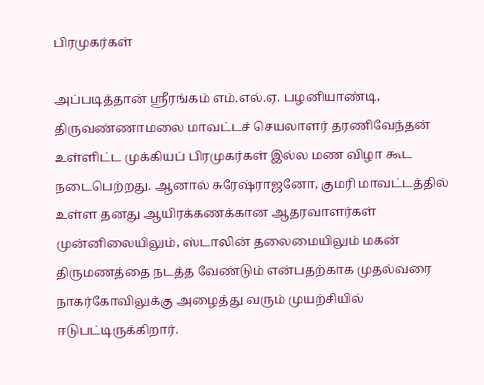பிரமுகர்கள்

அப்படித்தான் ஸ்ரீரங்கம் எம்.எல்.ஏ. பழனியாண்டி, திருவண்ணாமலை மாவட்டச் செயலாளர் தரணிவேந்தன் உள்ளிட்ட முக்கியப் பிரமுகர்கள் இல்ல மண விழா கூட நடைபெற்றது. ஆனால் சுரேஷ்ராஜனோ, குமரி மாவட்டத்தில் உள்ள தனது ஆயிரக்கணக்கான ஆதரவாளர்கள் முன்னிலையிலும், ஸ்டாலின் தலைமையிலும் மகன் திருமணத்தை நடத்த வேண்டும் என்பதற்காக முதல்வரை நாகர்கோவிலுக்கு அழைத்து வரும் முயற்சியில் ஈடுபட்டிருக்கிறார்.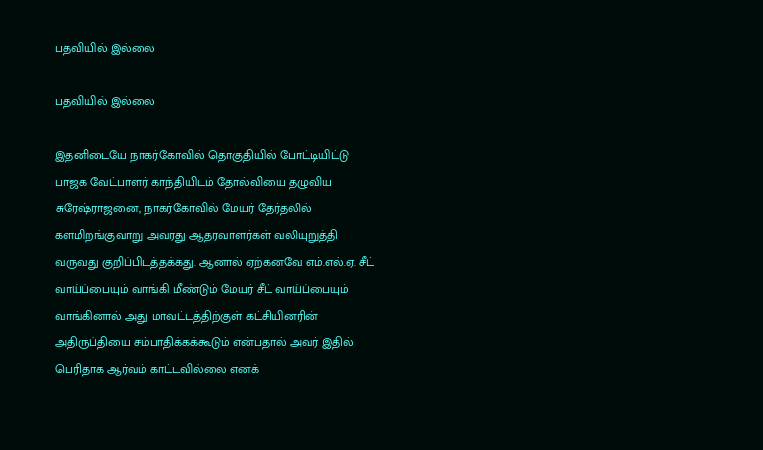பதவியில் இல்லை

பதவியில் இல்லை

இதனிடையே நாகர்கோவில் தொகுதியில் போட்டியிட்டு பாஜக வேட்பாளர் காந்தியிடம் தோல்வியை தழுவிய சுரேஷ்ராஜனை, நாகர்கோவில் மேயர் தேர்தலில் களமிறங்குவாறு அவரது ஆதரவாளர்கள் வலியுறுத்தி வருவது குறிப்பிடத்தக்கது. ஆனால் ஏற்கனவே எம்.எல்.ஏ. சீட் வாய்ப்பையும் வாங்கி மீண்டும் மேயர் சீட் வாய்ப்பையும் வாங்கினால் அது மாவட்டத்திற்குள் கட்சியினரின் அதிருப்தியை சம்பாதிக்கக்கூடும் என்பதால் அவர் இதில் பெரிதாக ஆர்வம் காட்டவில்லை எனக்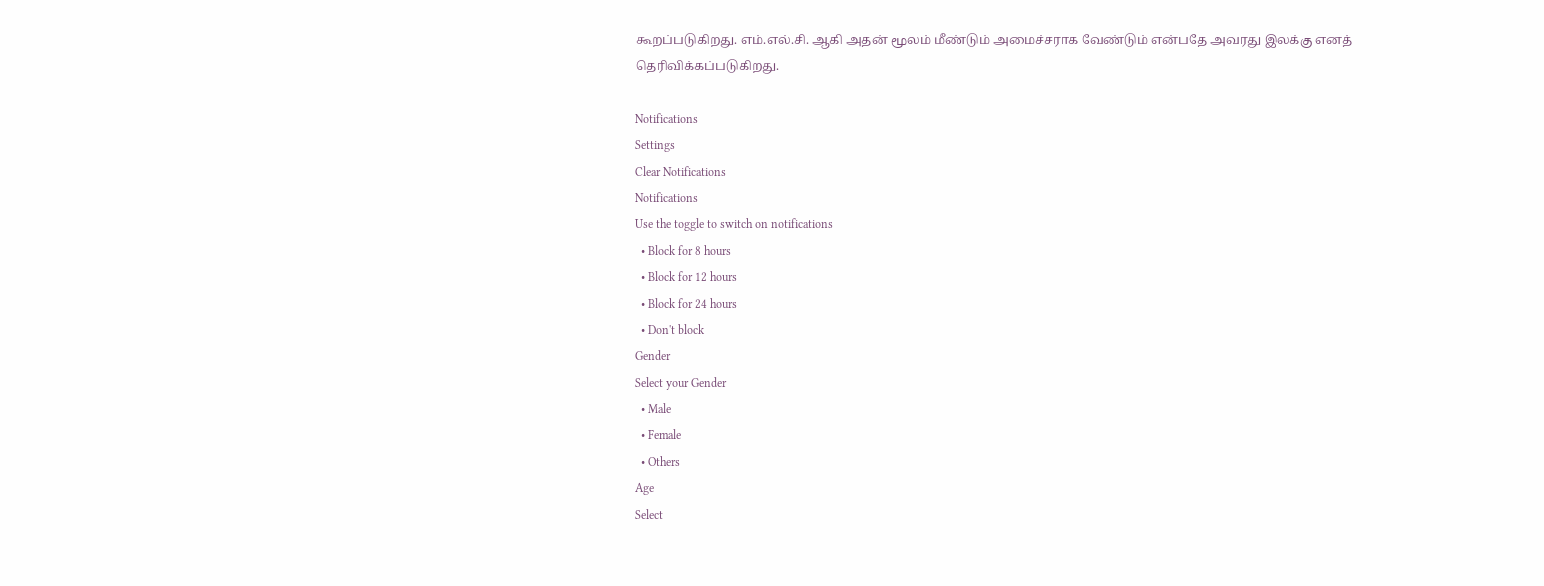கூறப்படுகிறது. எம்.எல்.சி. ஆகி அதன் மூலம் மீண்டும் அமைச்சராக வேண்டும் என்பதே அவரது இலக்கு எனத் தெரிவிக்கப்படுகிறது.

Notifications
Settings
Clear Notifications
Notifications
Use the toggle to switch on notifications
  • Block for 8 hours
  • Block for 12 hours
  • Block for 24 hours
  • Don't block
Gender
Select your Gender
  • Male
  • Female
  • Others
Age
Select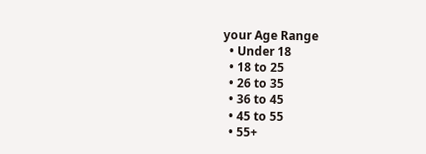your Age Range
  • Under 18
  • 18 to 25
  • 26 to 35
  • 36 to 45
  • 45 to 55
  • 55+